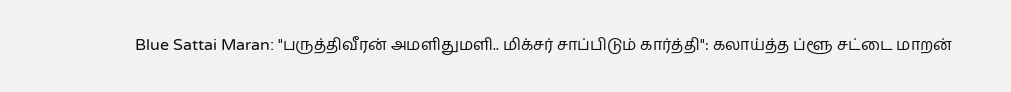Blue Sattai Maran: "பருத்திவீரன் அமளிதுமளி.. மிக்சர் சாப்பிடும் கார்த்தி": கலாய்த்த ப்ளூ சட்டை மாறன்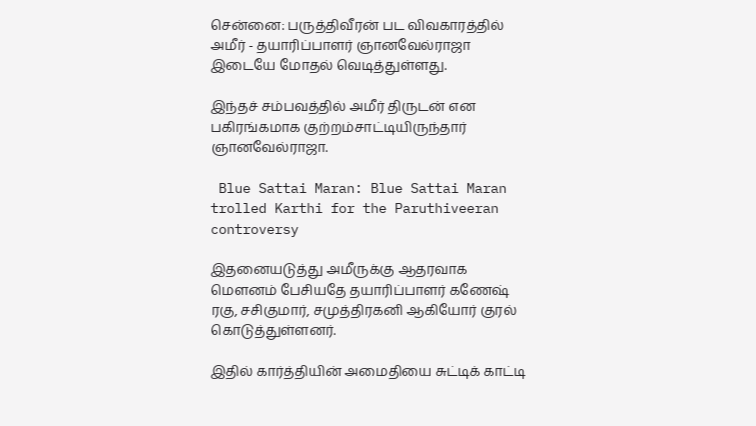சென்னை: பருத்திவீரன் பட விவகாரத்தில் அமீர் - தயாரிப்பாளர் ஞானவேல்ராஜா இடையே மோதல் வெடித்துள்ளது.

இந்தச் சம்பவத்தில் அமீர் திருடன் என பகிரங்கமாக குற்றம்சாட்டியிருந்தார் ஞானவேல்ராஜா.

 Blue Sattai Maran: Blue Sattai Maran trolled Karthi for the Paruthiveeran controversy

இதனையடுத்து அமீருக்கு ஆதரவாக மெளனம் பேசியதே தயாரிப்பாளர் கணேஷ் ரகு, சசிகுமார், சமுத்திரகனி ஆகியோர் குரல் கொடுத்துள்ளனர்.

இதில் கார்த்தியின் அமைதியை சுட்டிக் காட்டி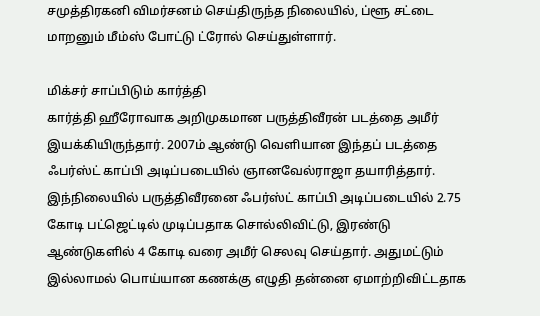சமுத்திரகனி விமர்சனம் செய்திருந்த நிலையில், ப்ளூ சட்டை மாறனும் மீம்ஸ் போட்டு ட்ரோல் செய்துள்ளார்.

மிக்சர் சாப்பிடும் கார்த்தி
கார்த்தி ஹீரோவாக அறிமுகமான பருத்திவீரன் படத்தை அமீர் இயக்கியிருந்தார். 2007ம் ஆண்டு வெளியான இந்தப் படத்தை ஃபர்ஸ்ட் காப்பி அடிப்படையில் ஞானவேல்ராஜா தயாரித்தார். இந்நிலையில் பருத்திவீரனை ஃபர்ஸ்ட் காப்பி அடிப்படையில் 2.75 கோடி பட்ஜெட்டில் முடிப்பதாக சொல்லிவிட்டு, இரண்டு ஆண்டுகளில் 4 கோடி வரை அமீர் செலவு செய்தார். அதுமட்டும் இல்லாமல் பொய்யான கணக்கு எழுதி தன்னை ஏமாற்றிவிட்டதாக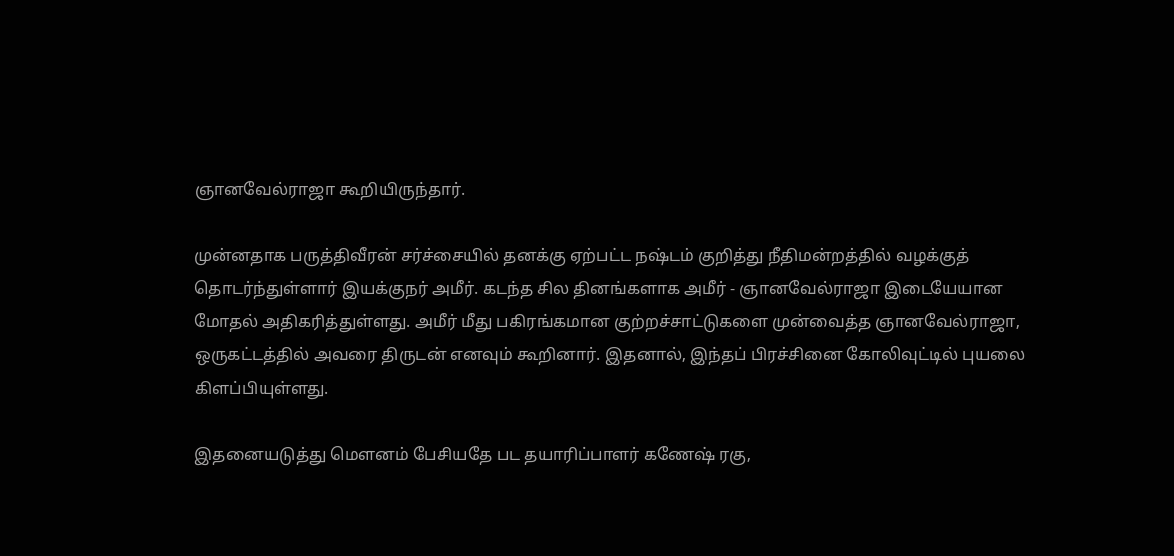ஞானவேல்ராஜா கூறியிருந்தார்.

முன்னதாக பருத்திவீரன் சர்ச்சையில் தனக்கு ஏற்பட்ட நஷ்டம் குறித்து நீதிமன்றத்தில் வழக்குத் தொடர்ந்துள்ளார் இயக்குநர் அமீர். கடந்த சில தினங்களாக அமீர் - ஞானவேல்ராஜா இடையேயான மோதல் அதிகரித்துள்ளது. அமீர் மீது பகிரங்கமான குற்றச்சாட்டுகளை முன்வைத்த ஞானவேல்ராஜா, ஒருகட்டத்தில் அவரை திருடன் எனவும் கூறினார். இதனால், இந்தப் பிரச்சினை கோலிவுட்டில் புயலை கிளப்பியுள்ளது.

இதனையடுத்து மெளனம் பேசியதே பட தயாரிப்பாளர் கணேஷ் ரகு,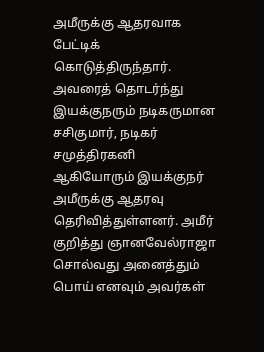அமீருக்கு ஆதரவாக பேட்டிக் கொடுத்திருந்தார். அவரைத் தொடர்ந்து இயக்குநரும் நடிகருமான சசிகுமார், நடிகர் சமுத்திரகனி ஆகியோரும் இயக்குநர் அமீருக்கு ஆதரவு தெரிவித்துள்ளனர். அமீர் குறித்து ஞானவேல்ராஜா சொல்வது அனைத்தும் பொய் எனவும் அவர்கள்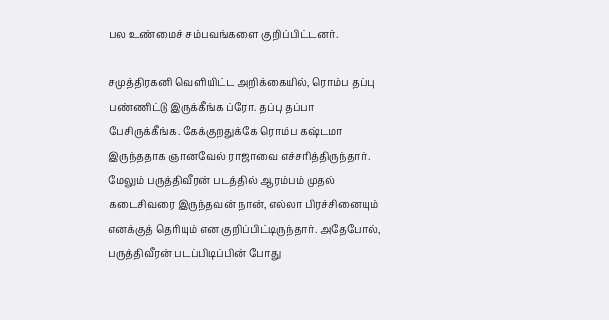பல உண்மைச் சம்பவங்களை குறிப்பிட்டனர்.

சமுத்திரகனி வெளியிட்ட அறிக்கையில், ரொம்ப தப்பு பண்ணிட்டு இருக்கீங்க ப்ரோ. தப்பு தப்பா பேசிருக்கீங்க. கேக்குறதுக்கே ரொம்ப கஷ்டமா இருந்ததாக ஞானவேல் ராஜாவை எச்சரித்திருந்தார். மேலும் பருத்திவீரன் படத்தில் ஆரம்பம் முதல் கடைசிவரை இருந்தவன் நான், எல்லா பிரச்சினையும் எனக்குத் தெரியும் என குறிப்பிட்டிருந்தார். அதேபோல், பருத்திவீரன் படப்பிடிப்பின் போது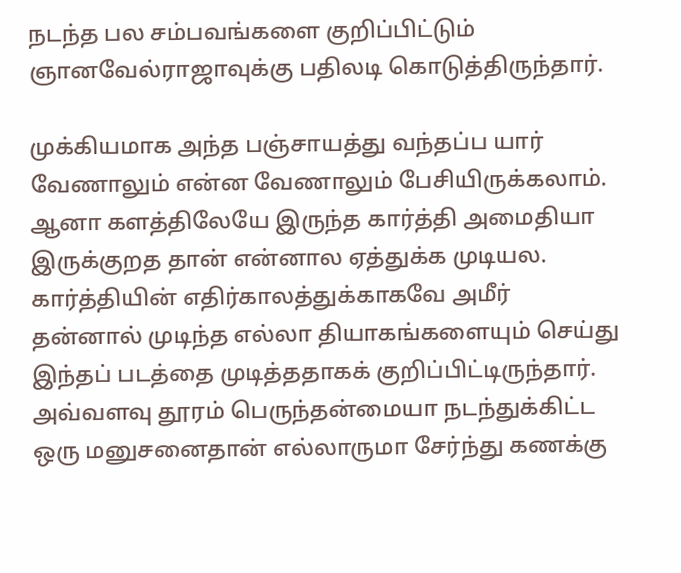நடந்த பல சம்பவங்களை குறிப்பிட்டும் ஞானவேல்ராஜாவுக்கு பதிலடி கொடுத்திருந்தார்.

முக்கியமாக அந்த பஞ்சாயத்து வந்தப்ப யார் வேணாலும் என்ன வேணாலும் பேசியிருக்கலாம். ஆனா களத்திலேயே இருந்த கார்த்தி அமைதியா இருக்குறத தான் என்னால ஏத்துக்க முடியல. கார்த்தியின் எதிர்காலத்துக்காகவே அமீர் தன்னால் முடிந்த எல்லா தியாகங்களையும் செய்து இந்தப் படத்தை முடித்ததாகக் குறிப்பிட்டிருந்தார். அவ்வளவு தூரம் பெருந்தன்மையா நடந்துக்கிட்ட ஒரு மனுசனைதான் எல்லாருமா சேர்ந்து கணக்கு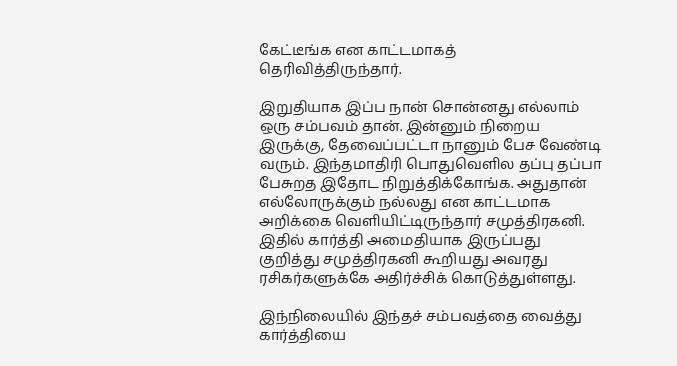கேட்டீங்க என காட்டமாகத் தெரிவித்திருந்தார்.

இறுதியாக இப்ப நான் சொன்னது எல்லாம் ஒரு சம்பவம் தான். இன்னும் நிறைய இருக்கு, தேவைப்பட்டா நானும் பேச வேண்டி வரும். இந்தமாதிரி பொதுவெளில தப்பு தப்பா பேசுறத இதோட நிறுத்திக்கோங்க. அதுதான் எல்லோருக்கும் நல்லது என காட்டமாக அறிக்கை வெளியிட்டிருந்தார் சமுத்திரகனி. இதில் கார்த்தி அமைதியாக இருப்பது குறித்து சமுத்திரகனி கூறியது அவரது ரசிகர்களுக்கே அதிர்ச்சிக் கொடுத்துள்ளது.

இந்நிலையில் இந்தச் சம்பவத்தை வைத்து கார்த்தியை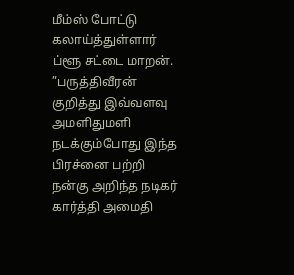மீம்ஸ் போட்டு கலாய்த்துள்ளார் ப்ளூ சட்டை மாறன். ”பருத்திவீரன் குறித்து இவ்வளவு அமளிதுமளி நடக்கும்போது இந்த பிரச்னை பற்றி நன்கு அறிந்த நடிகர் கார்த்தி அமைதி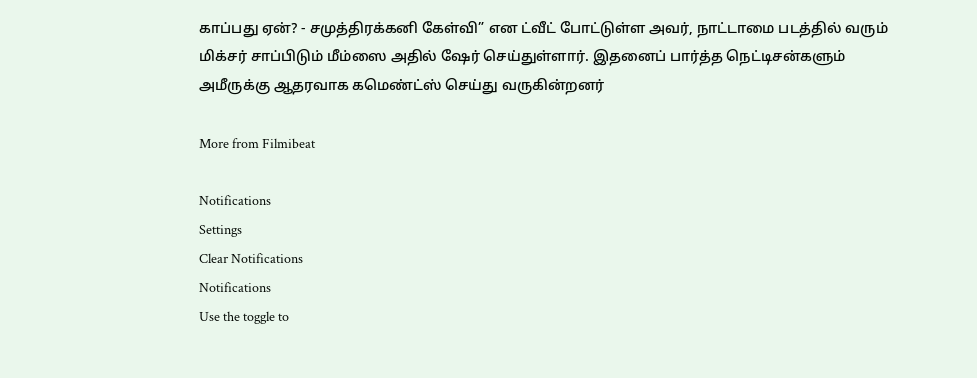காப்பது ஏன்? - சமுத்திரக்கனி கேள்வி” என ட்வீட் போட்டுள்ள அவர், நாட்டாமை படத்தில் வரும் மிக்சர் சாப்பிடும் மீம்ஸை அதில் ஷேர் செய்துள்ளார். இதனைப் பார்த்த நெட்டிசன்களும் அமீருக்கு ஆதரவாக கமெண்ட்ஸ் செய்து வருகின்றனர்

More from Filmibeat

Notifications
Settings
Clear Notifications
Notifications
Use the toggle to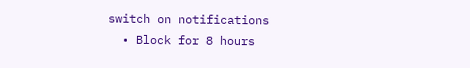switch on notifications
  • Block for 8 hours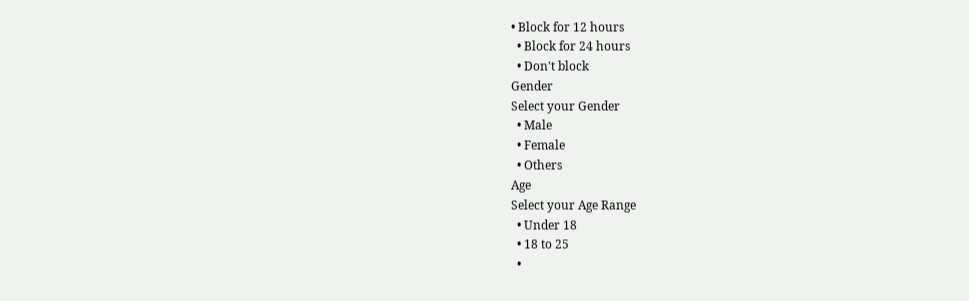• Block for 12 hours
  • Block for 24 hours
  • Don't block
Gender
Select your Gender
  • Male
  • Female
  • Others
Age
Select your Age Range
  • Under 18
  • 18 to 25
  •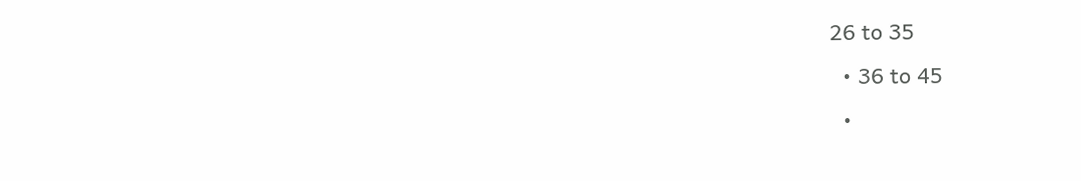26 to 35
  • 36 to 45
  •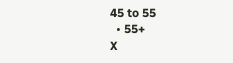45 to 55
  • 55+
X